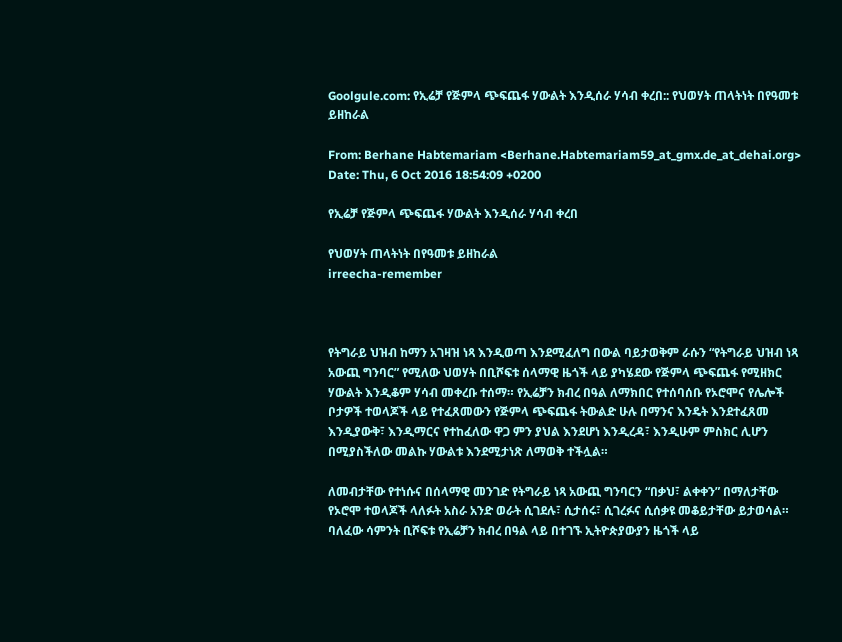Goolgule.com: የኢሬቻ የጅምላ ጭፍጨፋ ሃውልት እንዲሰራ ሃሳብ ቀረበ:: የህወሃት ጠላትነት በየዓመቱ ይዘከራል

From: Berhane Habtemariam <Berhane.Habtemariam59_at_gmx.de_at_dehai.org>
Date: Thu, 6 Oct 2016 18:54:09 +0200

የኢሬቻ የጅምላ ጭፍጨፋ ሃውልት እንዲሰራ ሃሳብ ቀረበ

የህወሃት ጠላትነት በየዓመቱ ይዘከራል
irreecha-remember



የትግራይ ህዝብ ከማን አገዛዝ ነጻ እንዲወጣ እንደሚፈለግ በውል ባይታወቅም ራሱን “የትግራይ ህዝብ ነጻ አውጪ ግንባር” የሚለው ህወሃት በቢሾፍቱ ሰላማዊ ዜጎች ላይ ያካሄደው የጅምላ ጭፍጨፋ የሚዘክር ሃውልት እንዲቆም ሃሳብ መቀረቡ ተሰማ። የኢሬቻን ክብረ በዓል ለማክበር የተሰባሰቡ የኦሮሞና የሌሎች ቦታዎች ተወላጆች ላይ የተፈጸመውን የጅምላ ጭፍጨፋ ትውልድ ሁሉ በማንና እንዴት እንደተፈጸመ እንዲያውቅ፣ እንዲማርና የተከፈለው ዋጋ ምን ያህል እንደሆነ እንዲረዳ፣ እንዲሁም ምስክር ሊሆን በሚያስችለው መልኩ ሃውልቱ እንደሚታነጽ ለማወቅ ተችሏል።

ለመብታቸው የተነሱና በሰላማዊ መንገድ የትግራይ ነጻ አውጪ ግንባርን “በቃህ፣ ልቀቀን” በማለታቸው የኦሮሞ ተወላጆች ላለፉት አስራ አንድ ወራት ሲገደሉ፣ ሲታሰሩ፣ ሲገረፉና ሲሰቃዩ መቆይታቸው ይታወሳል። ባለፈው ሳምንት ቢሾፍቱ የኢሬቻን ክብረ በዓል ላይ በተገኙ ኢትዮጵያውያን ዜጎች ላይ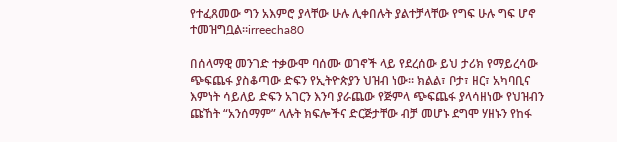የተፈጸመው ግን አእምሮ ያላቸው ሁሉ ሊቀበሉት ያልተቻላቸው የግፍ ሁሉ ግፍ ሆኖ ተመዝግቧል።irreecha80

በሰላማዊ መንገድ ተቃውሞ ባሰሙ ወገኖች ላይ የደረሰው ይህ ታሪክ የማይረሳው ጭፍጨፋ ያስቆጣው ድፍን የኢትዮጵያን ህዝብ ነው። ክልል፣ ቦታ፣ ዘር፣ አካባቢና እምነት ሳይለይ ድፍን አገርን እንባ ያራጨው የጅምላ ጭፍጨፋ ያላሳዘነው የህዝብን ጩኸት “አንሰማም” ላሉት ክፍሎችና ድርጅታቸው ብቻ መሆኑ ደግሞ ሃዘኑን የከፋ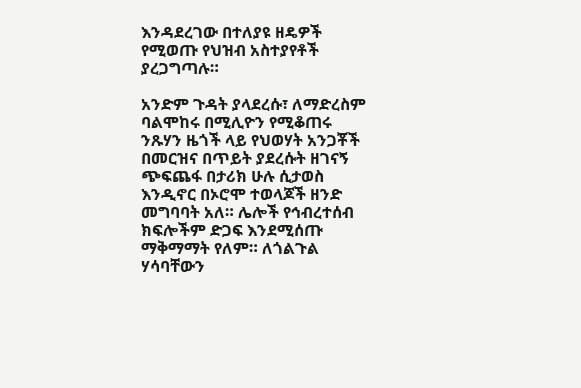እንዳደረገው በተለያዩ ዘዴዎች የሚወጡ የህዝብ አስተያየቶች ያረጋግጣሉ።

አንድም ጉዳት ያላደረሱ፣ ለማድረስም ባልሞከሩ በሚሊዮን የሚቆጠሩ ንጹሃን ዜጎች ላይ የህወሃት አንጋቾች በመርዝና በጥይት ያደረሱት ዘገናኝ ጭፍጨፋ በታሪክ ሁሉ ሲታወስ እንዲኖር በኦሮሞ ተወላጆች ዘንድ መግባባት አለ። ሌሎች የኅብረተሰብ ክፍሎችም ድጋፍ እንደሚሰጡ ማቅማማት የለም። ለጎልጉል ሃሳባቸውን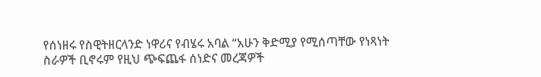የሰነዘሩ የስዊትዘርላንድ ነዋሪና የብሄሩ አባል “አሁን ቅድሚያ የሚሰጣቸው የነጻነት ስራዎች ቢኖሩም የዚህ ጭፍጨፋ ሰነድና መረጃዎች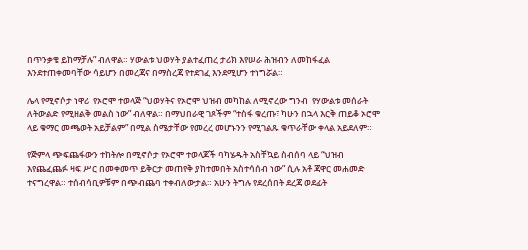በጥንቃቄ ይከማቻሉ” ብለዋል። ሃውልቱ ህወሃት ያልተፈጠረ ታሪክ እየሠራ ሕዝብን ለመከፋፈል እንደተጠቀመባቸው ሳይሆን በመረጃና በማስረጃ የተደገፈ እንደሚሆን ተነግሯል።

ሌላ የሚኖሶታ ነዋሪ  የኦሮሞ ተወላጅ “ህወሃትና የኦሮሞ ህዝብ መካከል ለሚኖረው ግንብ  የሃውልቱ መሰራት ለትውልድ የሚዘልቅ መልስ ነው” ብለዋል። በማህበራዊ ገጾችም “ተስፋ ቁረጡ፣ ካሁን በኋላ እርቅ ጠይቆ ኦሮሞ ላይ ቁማር መጫወት አይቻልም” በሚል ስሜታቸው የመረረ መሆኑንን የሚገልጹ ቁጥራቸው ቀላል አይደለም።

የጅምላ ጭፍጨፋውን ተከትሎ በሚኖሶታ የኦሮሞ ተወላጆች ባካሄዱት አስቸኳይ ስብሰባ ላይ “ህዝብ እየጨፈጨፉ ዛፍ ሥር በመቀመጥ ይቅርታ መጠየቅ ያከተመበት አስተሳሰብ ነው” ሲሉ አቶ ጃዋር መሐመድ ተናግረዋል። ተሰብሳቢዎቹም በጭብጨባ ተቀብለውታል። አሁን ትግሉ የደረሰበት ደረጃ ወደፊት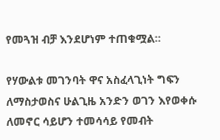የመጓዝ ብቻ እንደሆነም ተጠቁሟል።

የሃውልቱ መገንባት ዋና አስፈላጊነት ግፍን ለማስታወስና ሁልጊዜ አንድን ወገን እየወቀሱ ለመኖር ሳይሆን ተመሳሳይ የመብት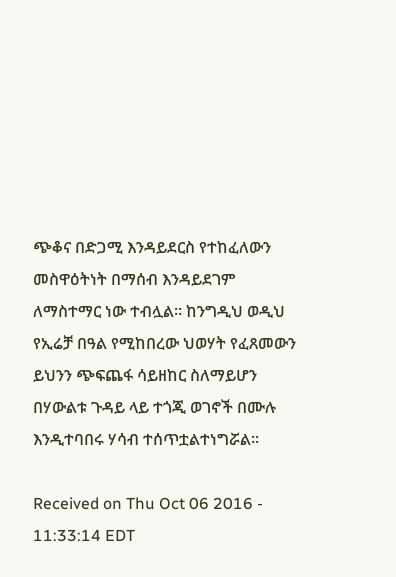ጭቆና በድጋሚ እንዳይደርስ የተከፈለውን መስዋዕትነት በማሰብ እንዳይደገም ለማስተማር ነው ተብሏል። ከንግዲህ ወዲህ የኢሬቻ በዓል የሚከበረው ህወሃት የፈጸመውን ይህንን ጭፍጨፋ ሳይዘከር ስለማይሆን በሃውልቱ ጉዳይ ላይ ተጎጂ ወገኖች በሙሉ እንዲተባበሩ ሃሳብ ተሰጥቷልተነግሯል።

Received on Thu Oct 06 2016 - 11:33:14 EDT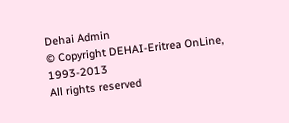Dehai Admin
© Copyright DEHAI-Eritrea OnLine, 1993-2013
All rights reserved